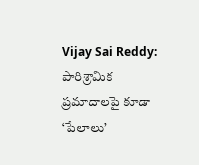Vijay Sai Reddy: పారిశ్రామిక ప్రమాదాలపై కూడా ‘పేలాలు’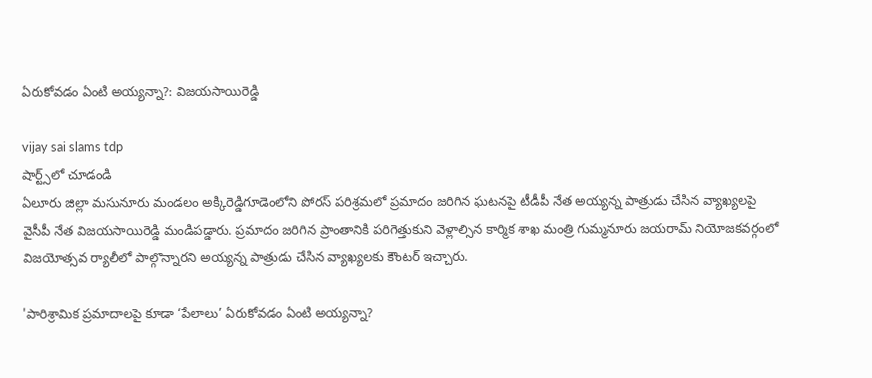ఏరుకోవడం ఏంటి అయ్యన్నా?: విజ‌య‌సాయిరెడ్డి

vijay sai slams tdp
షార్ట్స్‌లో చూడండి
ఏలూరు జిల్లా మసునూరు మండలం అక్కిరెడ్డిగూడెంలోని పోరస్ పరిశ్రమలో ప్ర‌మాదం జ‌రిగిన ఘ‌ట‌న‌పై టీడీపీ నేత అయ్య‌న్న పాత్రుడు చేసిన వ్యాఖ్య‌ల‌పై వైసీపీ నేత‌ విజ‌య‌సాయిరెడ్డి మండిప‌డ్డారు. ప్ర‌మాదం జ‌రిగిన ప్రాంతానికి పరిగెత్తుకుని వెళ్లాల్సిన కార్మిక శాఖ మంత్రి గుమ్మనూరు జయరామ్ నియోజకవర్గంలో విజయోత్సవ ర్యాలీలో పాల్గొన్నారని అయ్య‌న్న పాత్రుడు చేసిన వ్యాఖ్య‌ల‌కు కౌంట‌ర్ ఇచ్చారు.

'పారిశ్రామిక ప్రమాదాలపై కూడా ‘పేలాలు’ ఏరుకోవడం ఏంటి అయ్యన్నా?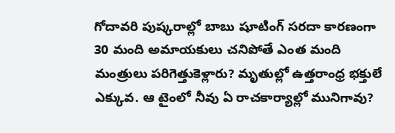గోదావరి పుష్కరాల్లో బాబు షూటింగ్ సరదా కారణంగా 30 మంది అమాయకులు చనిపోతే ఎంత మంది మంత్రులు పరిగెత్తుకెళ్లారు? మృతుల్లో ఉత్తరాంధ్ర భక్తులే ఎక్కువ. ఆ టైంలో నీవు ఏ రాచకార్యాల్లో మునిగావు?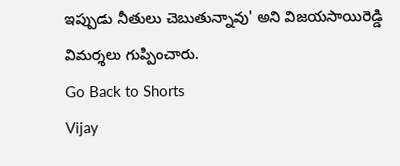ఇప్పుడు నీతులు చెబుతున్నావు' అని విజ‌య‌సాయిరెడ్డి విమ‌ర్శ‌లు గుప్పించారు.
Go Back to Shorts
Vijay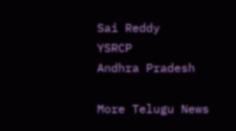Sai Reddy
YSRCP
Andhra Pradesh

More Telugu News